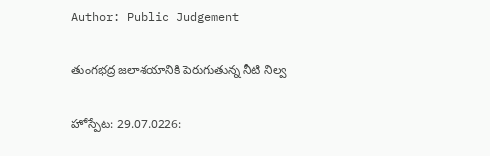Author: Public Judgement

తుంగభద్ర జలాశయానికి పెరుగుతున్న నీటి నిల్వ

హోస్పేట: 29.07.0226: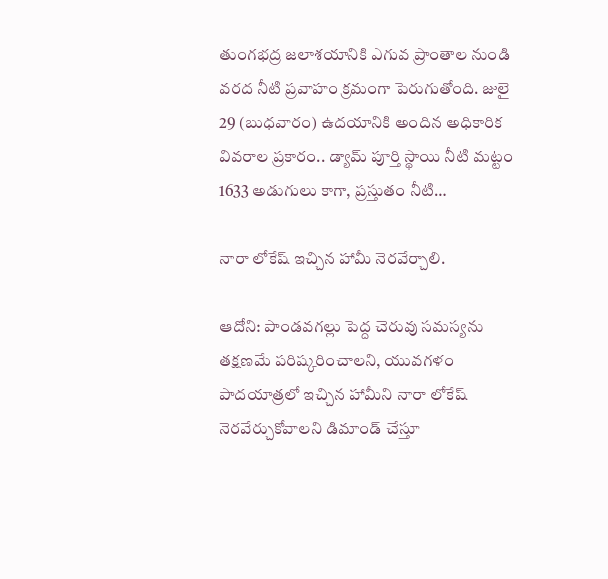తుంగభద్ర జలాశయానికి ఎగువ ప్రాంతాల నుండి వరద నీటి ప్రవాహం క్రమంగా పెరుగుతోంది. జులై 29 (బుధవారం) ఉదయానికి అందిన అధికారిక వివరాల ప్రకారం.. డ్యామ్ పూర్తి స్థాయి నీటి మట్టం 1633 అడుగులు కాగా, ప్రస్తుతం నీటి…

నారా లోకేష్ ఇచ్చిన హామీ నెరవేర్చాలి.

ఆదోని: పాండవగల్లు పెద్ద చెరువు సమస్యను తక్షణమే పరిష్కరించాలని, యువగళం పాదయాత్రలో ఇచ్చిన హామీని నారా లోకేష్ నెరవేర్చుకోవాలని డిమాండ్ చేస్తూ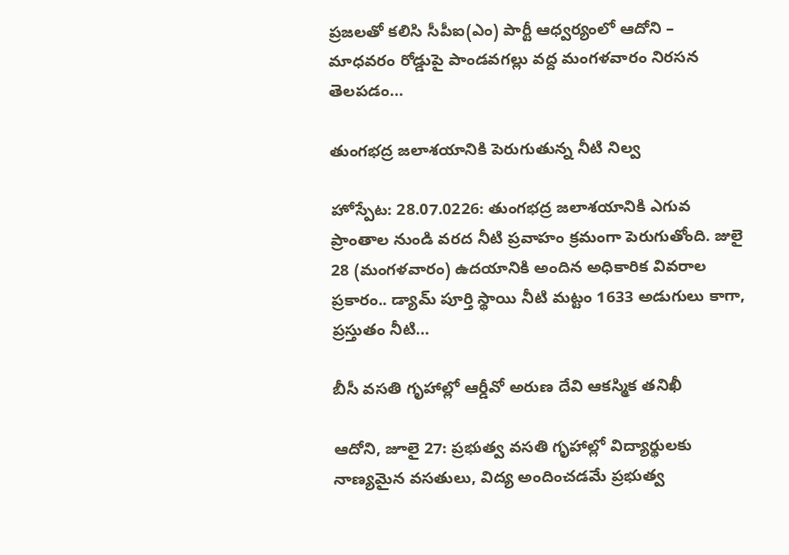ప్రజలతో కలిసి సీపీఐ(ఎం) పార్టీ ఆధ్వర్యంలో ఆదోని – మాధవరం రోడ్డుపై పాండవగల్లు వద్ద మంగళవారం నిరసన తెలపడం…

తుంగభద్ర జలాశయానికి పెరుగుతున్న నీటి నిల్వ

హోస్పేట: 28.07.0226: తుంగభద్ర జలాశయానికి ఎగువ ప్రాంతాల నుండి వరద నీటి ప్రవాహం క్రమంగా పెరుగుతోంది. జులై 28 (మంగళవారం) ఉదయానికి అందిన అధికారిక వివరాల ప్రకారం.. డ్యామ్ పూర్తి స్థాయి నీటి మట్టం 1633 అడుగులు కాగా, ప్రస్తుతం నీటి…

బీసీ వసతి గృహాల్లో ఆర్డీవో అరుణ దేవి ఆకస్మిక తనిఖీ

ఆదోని, జూలై 27: ప్రభుత్వ వసతి గృహాల్లో విద్యార్థులకు నాణ్యమైన వసతులు, విద్య అందించడమే ప్రభుత్వ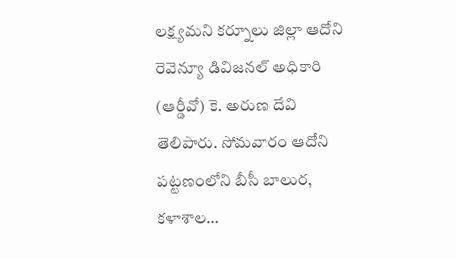లక్ష్యమని కర్నూలు జిల్లా ఆదోని రెవెన్యూ డివిజనల్ అధికారి (ఆర్డీవో) కె. అరుణ దేవి తెలిపారు. సోమవారం ఆదోని పట్టణంలోని బీసీ బాలుర, కళాశాల…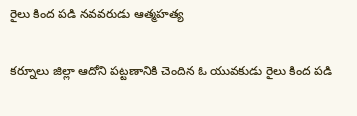రైలు కింద పడి నవవరుడు ఆత్మహత్య

కర్నూలు జిల్లా ఆదోని పట్టణానికి చెందిన ఓ యువకుడు రైలు కింద పడి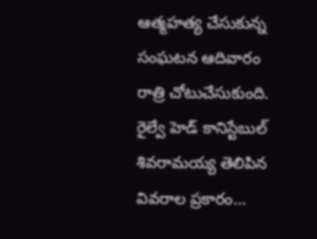ఆత్మహత్య చేసుకున్న సంఘటన ఆదివారం రాత్రి చోటుచేసుకుంది. రైల్వే హెడ్ కానిస్టేబుల్ శివరామయ్య తెలిపిన వివరాల ప్రకారం…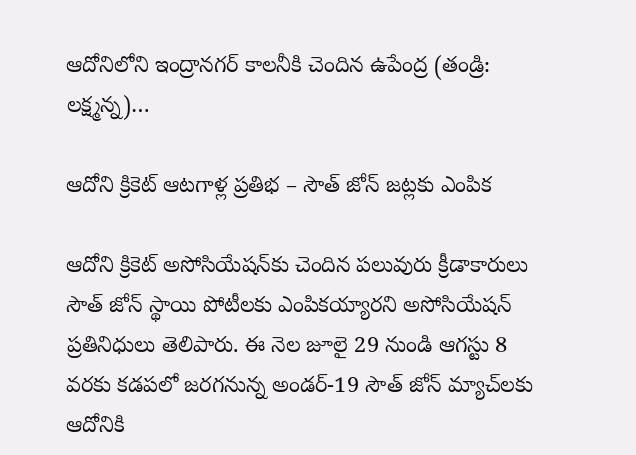ఆదోనిలోని ఇంద్రానగర్ కాలనీకి చెందిన ఉపేంద్ర (తండ్రి: లక్ష్మన్న)…

ఆదోని క్రికెట్ ఆటగాళ్ల ప్రతిభ – సౌత్ జోన్ జట్లకు ఎంపిక

ఆదోని క్రికెట్ అసోసియేషన్‌కు చెందిన పలువురు క్రీడాకారులు సౌత్ జోన్ స్థాయి పోటీలకు ఎంపికయ్యారని అసోసియేషన్ ప్రతినిధులు తెలిపారు. ఈ నెల జూలై 29 నుండి ఆగస్టు 8 వరకు కడపలో జరగనున్న అండర్-19 సౌత్ జోన్ మ్యాచ్‌లకు ఆదోనికి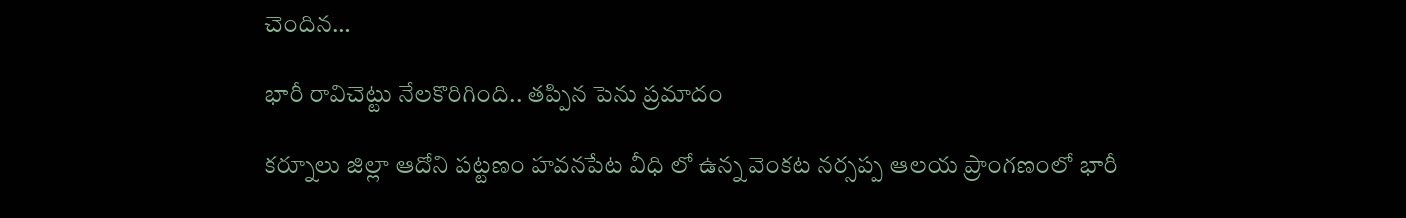చెందిన…

భారీ రావిచెట్టు నేలకొరిగింది.. తప్పిన పెను ప్రమాదం

కర్నూలు జిల్లా ఆదోని పట్టణం హవనపేట వీధి లో ఉన్న వెంకట నర్సప్ప ఆలయ ప్రాంగణంలో భారీ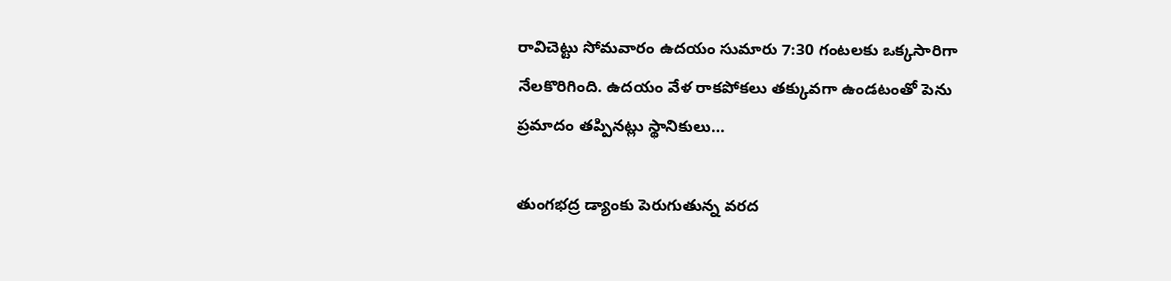రావిచెట్టు సోమవారం ఉదయం సుమారు 7:30 గంటలకు ఒక్కసారిగా నేలకొరిగింది. ఉదయం వేళ రాకపోకలు తక్కువగా ఉండటంతో పెను ప్రమాదం తప్పినట్లు స్థానికులు…

తుంగభద్ర డ్యాంకు పెరుగుతున్న వరద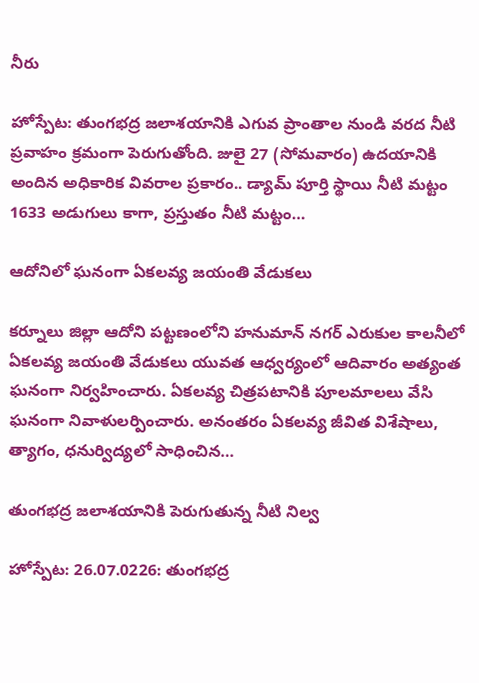నీరు

హోస్పేట: తుంగభద్ర జలాశయానికి ఎగువ ప్రాంతాల నుండి వరద నీటి ప్రవాహం క్రమంగా పెరుగుతోంది. జులై 27 (సోమవారం) ఉదయానికి అందిన అధికారిక వివరాల ప్రకారం.. డ్యామ్ పూర్తి స్థాయి నీటి మట్టం 1633 అడుగులు కాగా, ప్రస్తుతం నీటి మట్టం…

ఆదోనిలో ఘనంగా ఏకలవ్య జయంతి వేడుకలు

కర్నూలు జిల్లా ఆదోని పట్టణంలోని హనుమాన్ నగర్ ఎరుకుల కాలనీలో ఏకలవ్య జయంతి వేడుకలు యువత ఆధ్వర్యంలో ఆదివారం అత్యంత ఘనంగా నిర్వహించారు. ఏకలవ్య చిత్రపటానికి పూలమాలలు వేసి ఘనంగా నివాళులర్పించారు. అనంతరం ఏకలవ్య జీవిత విశేషాలు, త్యాగం, ధనుర్విద్యలో సాధించిన…

తుంగభద్ర జలాశయానికి పెరుగుతున్న నీటి నిల్వ

హోస్పేట: 26.07.0226: తుంగభద్ర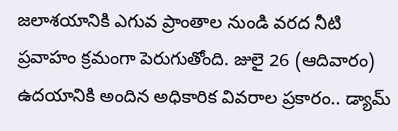జలాశయానికి ఎగువ ప్రాంతాల నుండి వరద నీటి ప్రవాహం క్రమంగా పెరుగుతోంది. జులై 26 (ఆదివారం) ఉదయానికి అందిన అధికారిక వివరాల ప్రకారం.. డ్యామ్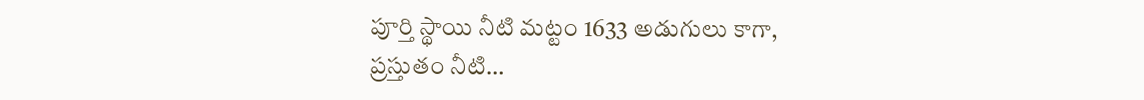పూర్తి స్థాయి నీటి మట్టం 1633 అడుగులు కాగా, ప్రస్తుతం నీటి…